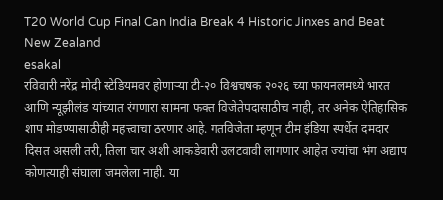T20 World Cup Final Can India Break 4 Historic Jinxes and Beat New Zealand
esakal
रविवारी नरेंद्र मोदी स्टेडियमवर होणाऱ्या टी-२० विश्वचषक २०२६ च्या फायनलमध्ये भारत आणि न्यूझीलंड यांच्यात रंगणारा सामना फक्त विजेतेपदासाठीच नाही, तर अनेक ऐतिहासिक शाप मोडण्यासाठीही महत्त्वाचा ठरणार आहे. गतविजेता म्हणून टीम इंडिया स्पर्धेत दमदार दिसत असली तरी, तिला चार अशी आकडेवारी उलटवावी लागणार आहेत ज्यांचा भंग अद्याप कोणत्याही संघाला जमलेला नाही. या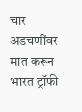चार अडचणींवर मात करून भारत ट्रॉफी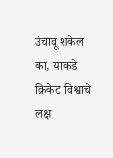उंचावू शकेल का, याकडे क्रिकेट विश्वाचे लक्ष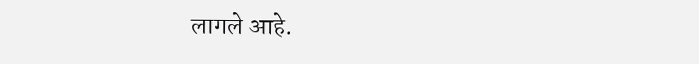लागले आहे.